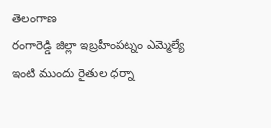తెలంగాణ
రంగారెడ్డి జిల్లా ఇబ్రహీంపట్నం ఎమ్మెల్యే ఇంటి ముందు రైతుల ధర్నా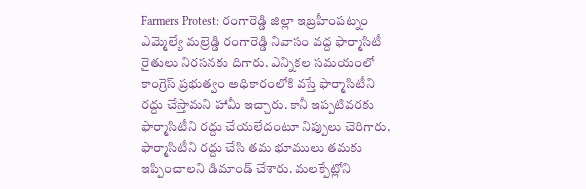Farmers Protest: రంగారెడ్డి జిల్లా ఇబ్రహీంపట్నం ఎమ్మెల్యే మల్రెడ్డి రంగారెడ్డి నివాసం వద్ద ఫార్మాసిటీ రైతులు నిరసనకు దిగారు. ఎన్నికల సమయంలో కాంగ్రెస్ ప్రభుత్వం అధికారంలోకి వస్తే ఫార్మాసిటీని రద్దు చేస్తామని హామీ ఇచ్చారు. కానీ ఇప్పటివరకు ఫార్మాసిటీని రద్దు చేయలేదంటూ నిప్పులు చెరిగారు. ఫార్మాసిటీని రద్దు చేసి తమ భూములు తమకు ఇప్పించాలని డిమాండ్ చేశారు. మలక్పేట్లోని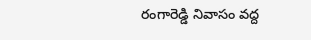రంగారెడ్డి నివాసం వద్ద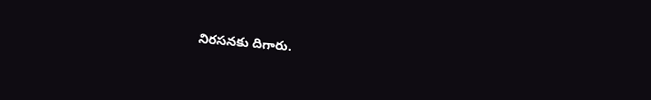నిరసనకు దిగారు.